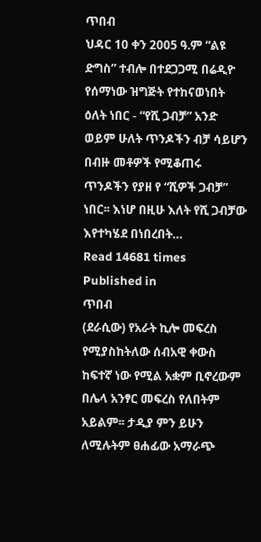ጥበብ
ህዳር 10 ቀን 2005 ዓ.ም “ልዩ ድግስ” ተብሎ በተደጋጋሚ በሬዲዮ የሰማነው ዝግጅት የተከናወነበት ዕለት ነበር - “የሺ ጋብቻ” አንድ ወይም ሁለት ጥንዶችን ብቻ ሳይሆን በብዙ መቶዎች የሚቆጠሩ ጥንዶችን የያዘ የ “ሺዎች ጋብቻ” ነበር፡፡ እነሆ በዚሁ እለት የሺ ጋብቻው እየተካሄደ በነበረበት…
Read 14681 times
Published in
ጥበብ
(ደራሲው) የአራት ኪሎ መፍረስ የሚያስከትለው ሰብአዊ ቀውስ ከፍተኛ ነው የሚል አቋም ቢኖረውም በሌላ አንፃር መፍረስ የለበትም አይልም፡፡ ታዲያ ምን ይሁን ለሚሉትም ፀሐፊው አማራጭ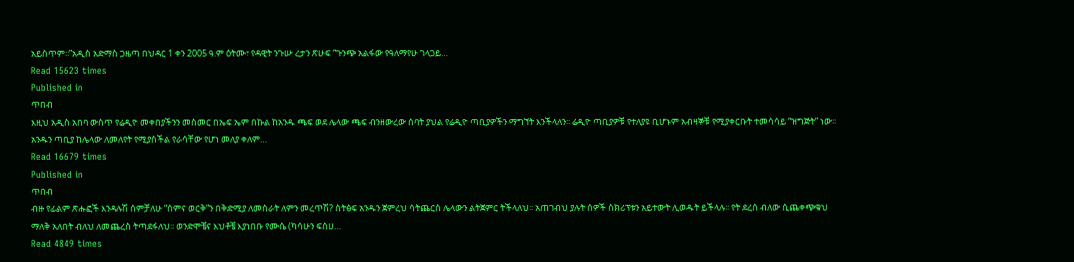አይሰጥም፡፡”አዲስ አድማስ ጋዜጣ በህዳር 1 ቀን 2005 ዓ.ም ዕትሙ፣ የዳዊት ንጉሡ ረታን ጽሁፍ “ጉንጭ አልፋው የዓለማየሁ ገላጋይ…
Read 15623 times
Published in
ጥበብ
እዚህ አዲስ አበባ ውስጥ የሬዲዮ መቀበያችንን መስመር በኤፍ ኤም በኩል ከአንዱ ጫፍ ወደ ሌላው ጫፍ ብንዘውረው ሰባት ያህል የሬዲዮ ጣቢያዎችን ማግኘት እንችላለን፡፡ ሬዲዮ ጣቢያዎቹ የተለያዩ ቢሆኑም አብዛኞቹ የሚያቀርቡት ተመሳሳይ “ዝግጅት” ነው፡፡ አንዱን ጣቢያ ከሌላው ለመለየት የሚያስችል የራሳቸው የሆነ መለያ ቀለም…
Read 16679 times
Published in
ጥበብ
ብዙ የፊልም ጽሑፎች እንዳሉሽ ሰምቻለሁ “ሰምና ወርቅ”ን በቅድሚያ ለመስራት ለምን መረጥሽ? ስትፅፍ አንዱን ጀምረህ ሳትጨርስ ሌላውን ልትጀምር ትችላለህ፡፡ አጠገብህ ያሉት ሰዎች ስክሪፕቱን አይተውት ሊወዱት ይችላሉ፡፡ የት ደረሰ ብለው ሲጨቀጭቁህ ማለቅ አለበት ብለህ ለመጨረስ ትጣደፋለህ፡፡ ወንድሞቼና እህቶቼ እያነበቡ የሙሴ (ካሳሁን ፍስሀ…
Read 4849 times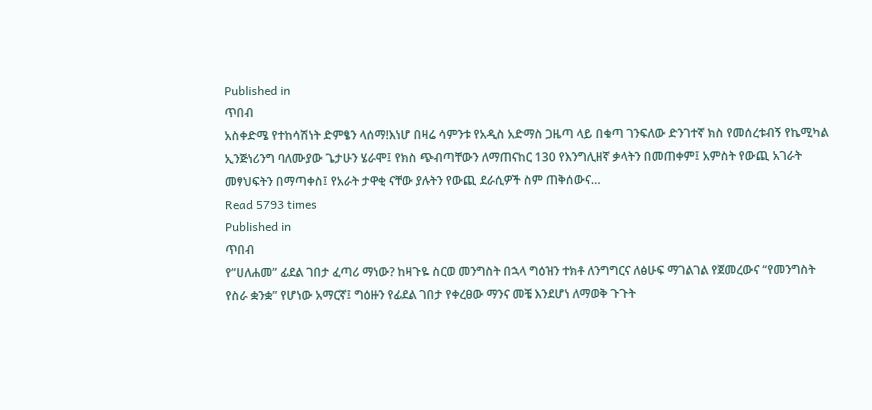Published in
ጥበብ
አስቀድሜ የተከሳሽነት ድምፄን ላሰማ!እነሆ በዛሬ ሳምንቱ የአዲስ አድማስ ጋዜጣ ላይ በቁጣ ገንፍለው ድንገተኛ ክስ የመሰረቱብኝ የኬሚካል ኢንጅነሪንግ ባለሙያው ጌታሁን ሄራሞ፤ የክስ ጭብጣቸውን ለማጠናከር 130 የእንግሊዘኛ ቃላትን በመጠቀም፤ አምስት የውጪ አገራት መፃህፍትን በማጣቀስ፤ የአራት ታዋቂ ናቸው ያሉትን የውጪ ደራሲዎች ስም ጠቅሰውና…
Read 5793 times
Published in
ጥበብ
የ”ሀለሐመ” ፊደል ገበታ ፈጣሪ ማነው? ከዛጉዬ ስርወ መንግስት በኋላ ግዕዝን ተክቶ ለንግግርና ለፅሁፍ ማገልገል የጀመረውና “የመንግስት የስራ ቋንቋ” የሆነው አማርኛ፤ ግዕዙን የፊደል ገበታ የቀረፀው ማንና መቼ እንደሆነ ለማወቅ ጉጉት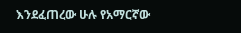እንደፈጠረው ሁሉ የአማርኛው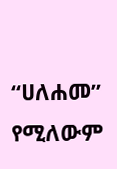“ሀለሐመ” የሚለውም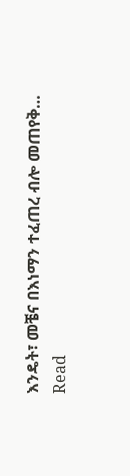እንዴት፣ መቼና በእነማን ተፈጠረ ብሎ መጠየቅ…
Read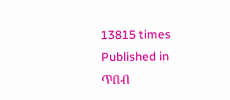13815 times
Published in
ጥበብ